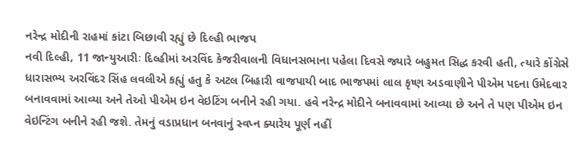નરેન્દ્ર મોદીની રાહમાં કાંટા બિછાવી રહ્યું છે દિલ્હી ભાજપ
નવી દિલ્હી, 11 જાન્યુઆરીઃ દિલ્હીમાં અરવિંદ કેજરીવાલની વિધાનસભાના પહેલા દિવસે જ્યારે બહુમત સિદ્ધ કરવી હતી, ત્યારે કોંગ્રેસે ધારાસભ્ય અરવિંદર સિંહ લવલીએ કહ્યું હતુ કે અટલ બિહારી વાજપાયી બાદ ભાજપમાં લાલ કૃષ્ણ અડવાણીને પીએમ પદના ઉમેદવાર બનાવવામાં આવ્યા અને તેઓ પીએમ ઇન વેઇટિંગ બનીને રહી ગયા. હવે નરેન્દ્ર મોદીને બનાવવામાં આવ્યા છે અને તે પણ પીએમ ઇન વેઇન્ટિંગ બનીને રહી જશે. તેમનું વડાપ્રધાન બનવાનું સ્વપ્ન ક્યારેય પૂર્ણ નહીં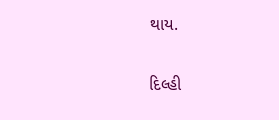થાય.

દિલ્હી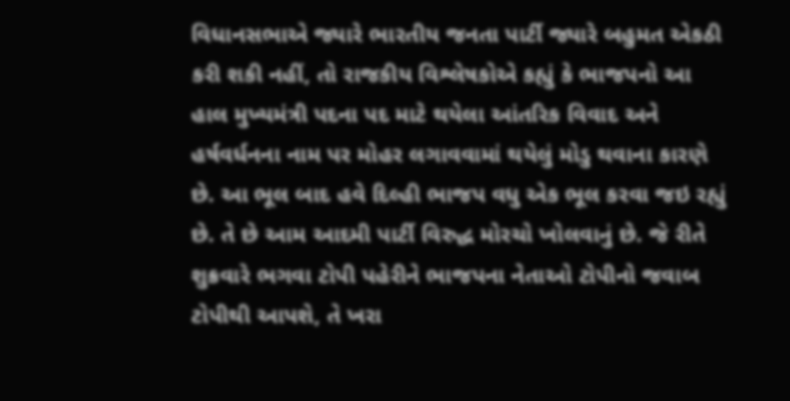વિધાનસભાએ જ્યારે ભારતીય જનતા પાર્ટી જ્યારે બહુમત એકઠી કરી શકી નહીં, તો રાજકીય વિશ્લેષકોએ કહ્યું કે ભાજપનો આ હાલ મુખ્યમંત્રી પદના પદ માટે થયેલા આંતરિક વિવાદ અને હર્ષવર્ધનના નામ પર મોહર લગાવવામાં થયેલું મોડુ થવાના કારણે છે. આ ભૂલ બાદ હવે દિલ્હી ભાજપ વધુ એક ભૂલ કરવા જઇ રહ્યું છે. તે છે આમ આદમી પાર્ટી વિરુદ્ધ મોરચો ખોલવાનું છે. જે રીતે શુક્રવારે ભગવા ટોપી પહેરીને ભાજપના નેતાઓ ટોપીનો જવાબ ટોપીથી આપશે, તે ખરા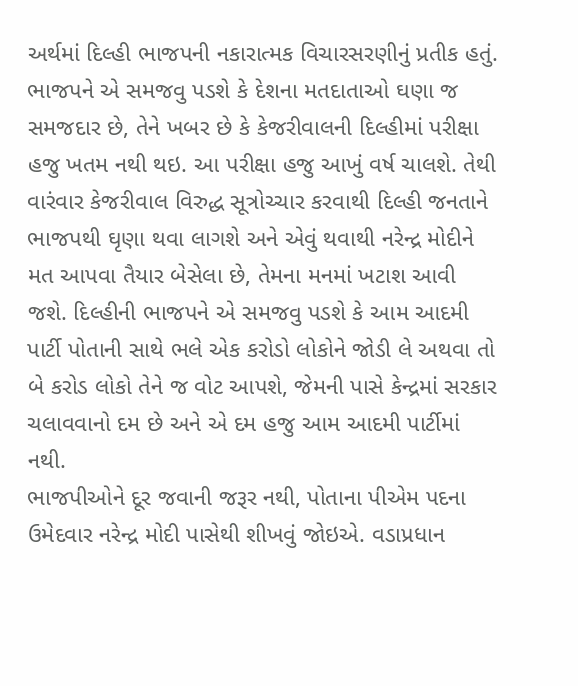અર્થમાં દિલ્હી ભાજપની નકારાત્મક વિચારસરણીનું પ્રતીક હતું.
ભાજપને એ સમજવુ પડશે કે દેશના મતદાતાઓ ઘણા જ સમજદાર છે, તેને ખબર છે કે કેજરીવાલની દિલ્હીમાં પરીક્ષા હજુ ખતમ નથી થઇ. આ પરીક્ષા હજુ આખું વર્ષ ચાલશે. તેથી વારંવાર કેજરીવાલ વિરુદ્ધ સૂત્રોચ્ચાર કરવાથી દિલ્હી જનતાને ભાજપથી ઘૃણા થવા લાગશે અને એવું થવાથી નરેન્દ્ર મોદીને મત આપવા તૈયાર બેસેલા છે, તેમના મનમાં ખટાશ આવી જશે. દિલ્હીની ભાજપને એ સમજવુ પડશે કે આમ આદમી પાર્ટી પોતાની સાથે ભલે એક કરોડો લોકોને જોડી લે અથવા તો બે કરોડ લોકો તેને જ વોટ આપશે, જેમની પાસે કેન્દ્રમાં સરકાર ચલાવવાનો દમ છે અને એ દમ હજુ આમ આદમી પાર્ટીમાં નથી.
ભાજપીઓને દૂર જવાની જરૂર નથી, પોતાના પીએમ પદના ઉમેદવાર નરેન્દ્ર મોદી પાસેથી શીખવું જોઇએ. વડાપ્રધાન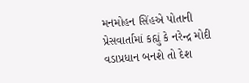મનમોહન સિંહએ પોતાની પ્રેસવાર્તામાં કહ્યું કે નરેન્દ્ર મોદી વડાપ્રધાન બનશે તો દેશ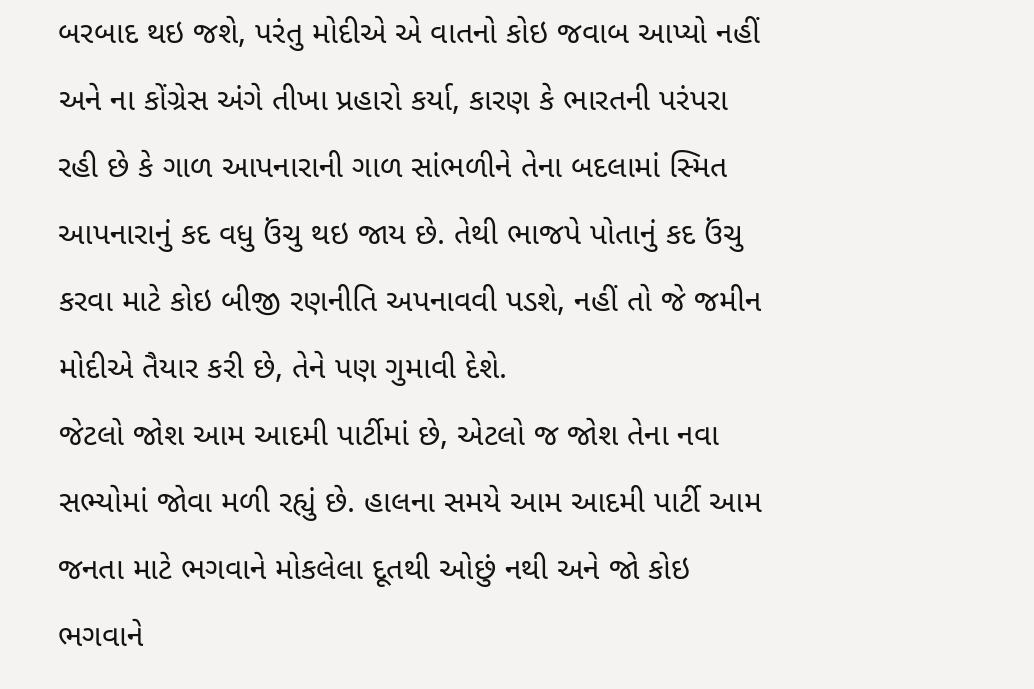બરબાદ થઇ જશે, પરંતુ મોદીએ એ વાતનો કોઇ જવાબ આપ્યો નહીં અને ના કોંગ્રેસ અંગે તીખા પ્રહારો કર્યા, કારણ કે ભારતની પરંપરા રહી છે કે ગાળ આપનારાની ગાળ સાંભળીને તેના બદલામાં સ્મિત આપનારાનું કદ વધુ ઉંચુ થઇ જાય છે. તેથી ભાજપે પોતાનું કદ ઉંચુ કરવા માટે કોઇ બીજી રણનીતિ અપનાવવી પડશે, નહીં તો જે જમીન મોદીએ તૈયાર કરી છે, તેને પણ ગુમાવી દેશે.
જેટલો જોશ આમ આદમી પાર્ટીમાં છે, એટલો જ જોશ તેના નવા સભ્યોમાં જોવા મળી રહ્યું છે. હાલના સમયે આમ આદમી પાર્ટી આમ જનતા માટે ભગવાને મોકલેલા દૂતથી ઓછું નથી અને જો કોઇ ભગવાને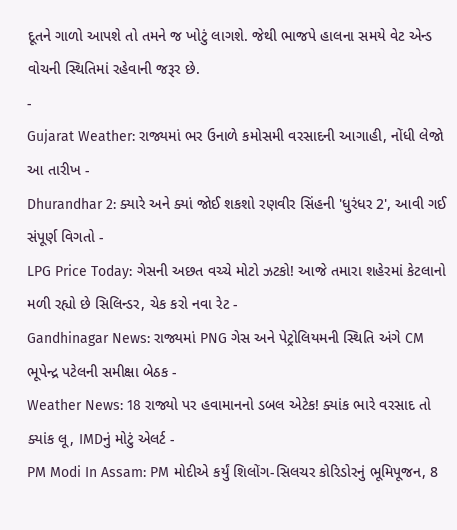દૂતને ગાળો આપશે તો તમને જ ખોટું લાગશે. જેથી ભાજપે હાલના સમયે વેટ એન્ડ વોચની સ્થિતિમાં રહેવાની જરૂર છે.
-
Gujarat Weather: રાજ્યમાં ભર ઉનાળે કમોસમી વરસાદની આગાહી, નોંધી લેજો આ તારીખ -
Dhurandhar 2: ક્યારે અને ક્યાં જોઈ શકશો રણવીર સિંહની 'ધુરંધર 2', આવી ગઈ સંપૂર્ણ વિગતો -
LPG Price Today: ગેસની અછત વચ્ચે મોટો ઝટકો! આજે તમારા શહેરમાં કેટલાનો મળી રહ્યો છે સિલિન્ડર, ચેક કરો નવા રેટ -
Gandhinagar News: રાજ્યમાં PNG ગેસ અને પેટ્રોલિયમની સ્થિતિ અંગે CM ભૂપેન્દ્ર પટેલની સમીક્ષા બેઠક -
Weather News: 18 રાજ્યો પર હવામાનનો ડબલ એટેક! ક્યાંક ભારે વરસાદ તો ક્યાંક લૂ, IMDનું મોટું એલર્ટ -
PM Modi In Assam: PM મોદીએ કર્યું શિલોંગ-સિલચર કોરિડોરનું ભૂમિપૂજન, 8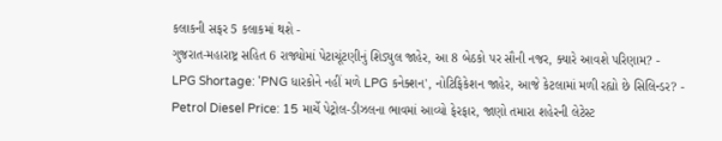કલાકની સફર 5 કલાકમાં થશે -
ગુજરાત-મહારાષ્ટ્ર સહિત 6 રાજ્યોમાં પેટાચૂંટણીનું શિડ્યુલ જાહેર, આ 8 બેઠકો પર સૌની નજર, ક્યારે આવશે પરિણામ? -
LPG Shortage: 'PNG ધારકોને નહીં મળે LPG કનેક્શન', નોટિફિકેશન જાહેર, આજે કેટલામાં મળી રહ્યો છે સિલિન્ડર? -
Petrol Diesel Price: 15 માર્ચે પેટ્રોલ-ડીઝલના ભાવમાં આવ્યો ફેરફાર, જાણો તમારા શહેરની લેટેસ્ટ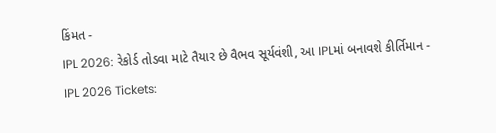કિંમત -
IPL 2026: રેકોર્ડ તોડવા માટે તૈયાર છે વૈભવ સૂર્યવંશી, આ IPLમાં બનાવશે કીર્તિમાન -
IPL 2026 Tickets: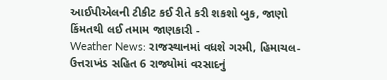આઈપીએલની ટીકીટ કઈ રીતે કરી શકશો બુક, જાણો કિંમતથી લઈ તમામ જાણકારી -
Weather News: રાજસ્થાનમાં વધશે ગરમી, હિમાચલ-ઉત્તરાખંડ સહિત 6 રાજ્યોમાં વરસાદનું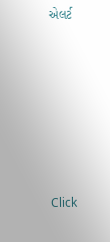એલર્ટ







Click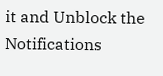it and Unblock the Notifications